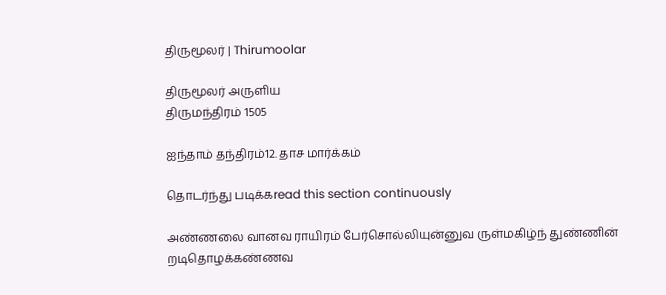திருமூலர் | Thirumoolar

திருமூலர் அருளிய
திருமந்திரம் 1505

ஐந்தாம் தந்திரம்12. தாச மார்க்கம்

தொடர்ந்து படிக்கread this section continuously

அண்ணலை வானவ ராயிரம் பேர்சொல்லியுன்னுவ ருள்மகிழ்ந் துண்ணின் றடிதொழக்கண்ணவ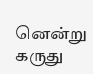னென்று கருது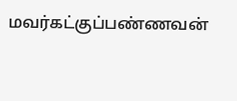மவர்கட்குப்பண்ணவன்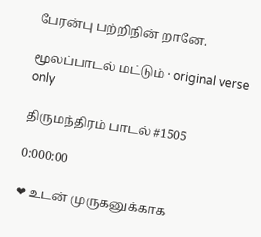பேரன்பு பற்றிநின் றானே.

மூலப்பாடல் மட்டும் · original verse only

திருமந்திரம் பாடல் #1505

0:000:00

❤ உடன் முருகனுக்காக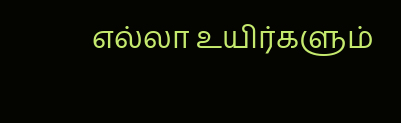எல்லா உயிர்களும்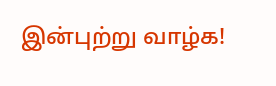இன்புற்று வாழ்க!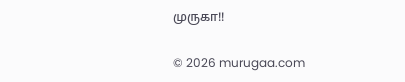முருகா!!

© 2026 murugaa.com